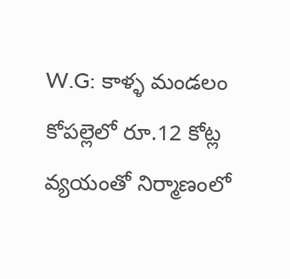W.G: కాళ్ళ మండలం కోపల్లెలో రూ.12 కోట్ల వ్యయంతో నిర్మాణంలో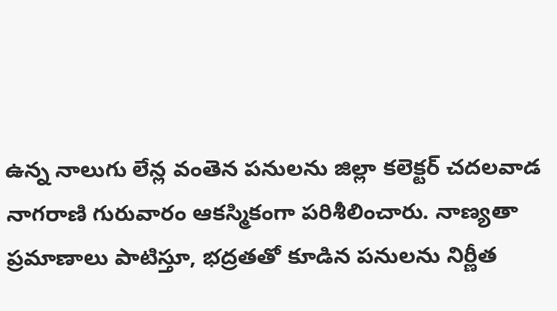ఉన్న నాలుగు లేన్ల వంతెన పనులను జిల్లా కలెక్టర్ చదలవాడ నాగరాణి గురువారం ఆకస్మికంగా పరిశీలించారు. నాణ్యతా ప్రమాణాలు పాటిస్తూ, భద్రతతో కూడిన పనులను నిర్ణీత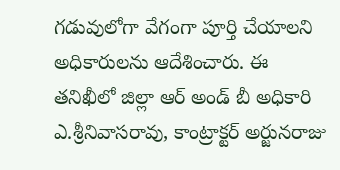గడువులోగా వేగంగా పూర్తి చేయాలని అధికారులను ఆదేశించారు. ఈ తనిఖీలో జిల్లా ఆర్ అండ్ బీ అధికారి ఎ.శ్రీనివాసరావు, కాంట్రాక్టర్ అర్జునరాజు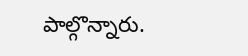పాల్గొన్నారు.